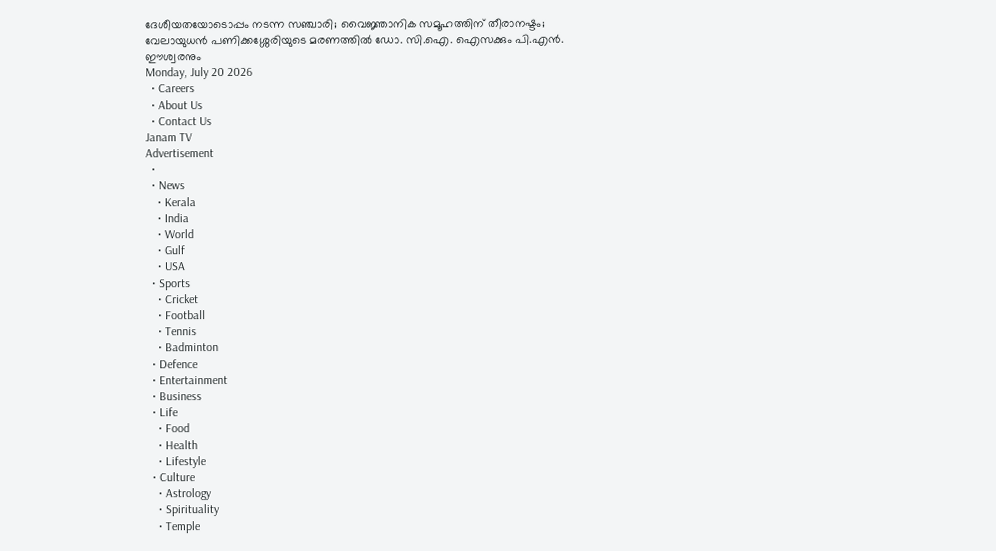ദേശീയതയോടൊപ്പം നടന്ന സഞ്ചാരി; വൈജ്ഞാനിക സമൂഹത്തിന് തീരാനഷ്ടം; വേലായുധന്‍ പണിക്കശ്ശേരിയുടെ മരണത്തിൽ ഡോ. സി.ഐ. ഐസക്കും പി.എന്‍. ഈശ്വരനും
Monday, July 20 2026
  • Careers
  • About Us
  • Contact Us
Janam TV
Advertisement
  •
  • News
    • Kerala
    • India
    • World
    • Gulf
    • USA
  • Sports
    • Cricket
    • Football
    • Tennis
    • Badminton
  • Defence
  • Entertainment
  • Business
  • Life
    • Food
    • Health
    • Lifestyle
  • Culture
    • Astrology
    • Spirituality
    • Temple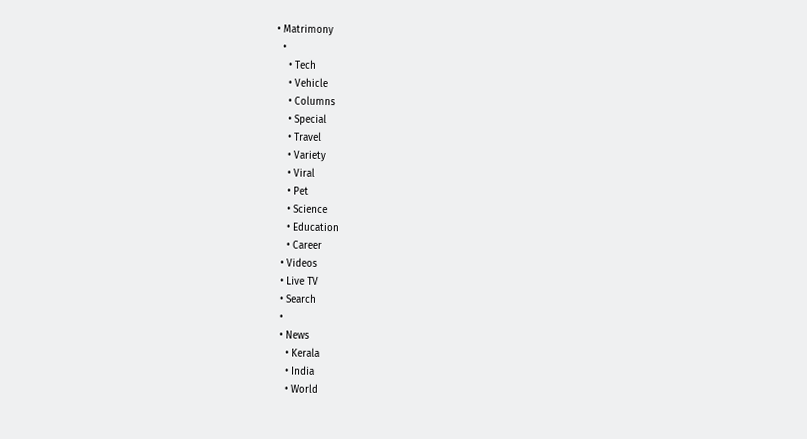• Matrimony
  •
    • Tech
    • Vehicle
    • Columns
    • Special
    • Travel
    • Variety
    • Viral
    • Pet
    • Science
    • Education
    • Career
  • Videos
  • Live TV
  • Search
  •
  • News
    • Kerala
    • India
    • World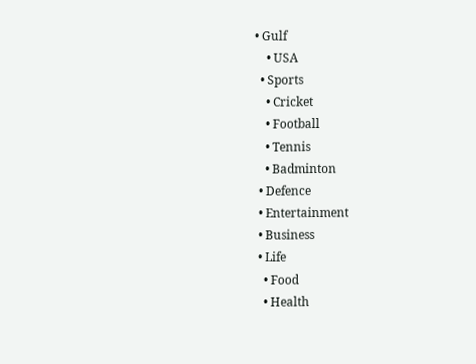• Gulf
    • USA
  • Sports
    • Cricket
    • Football
    • Tennis
    • Badminton
  • Defence
  • Entertainment
  • Business
  • Life
    • Food
    • Health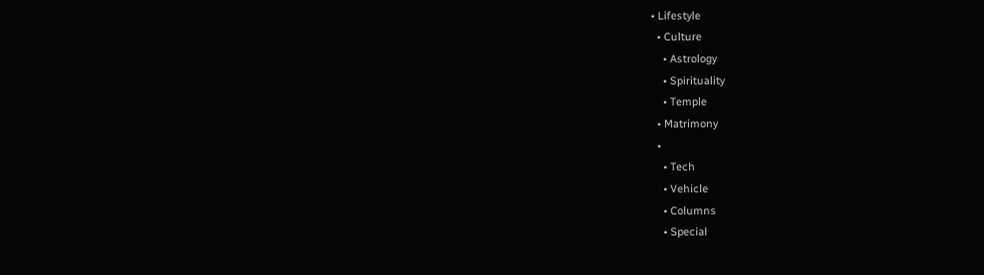• Lifestyle
  • Culture
    • Astrology
    • Spirituality
    • Temple
  • Matrimony
  •
    • Tech
    • Vehicle
    • Columns
    • Special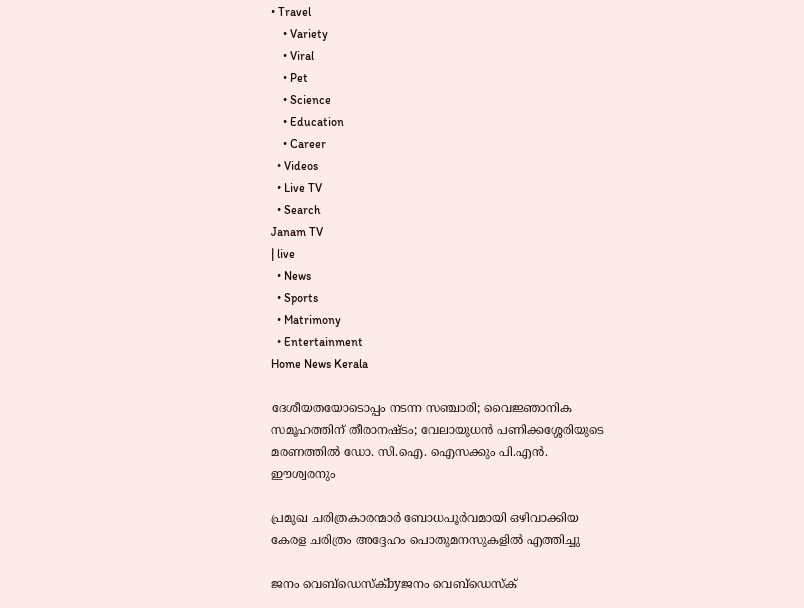• Travel
    • Variety
    • Viral
    • Pet
    • Science
    • Education
    • Career
  • Videos
  • Live TV
  • Search
Janam TV
| live
  • News
  • Sports
  • Matrimony
  • Entertainment
Home News Kerala

ദേശീയതയോടൊപ്പം നടന്ന സഞ്ചാരി; വൈജ്ഞാനിക സമൂഹത്തിന് തീരാനഷ്ടം; വേലായുധന്‍ പണിക്കശ്ശേരിയുടെ മരണത്തിൽ ഡോ. സി.ഐ. ഐസക്കും പി.എന്‍. ഈശ്വരനും

പ്രമുഖ ചരിത്രകാരന്മാര്‍ ബോധപൂര്‍വമായി ഒഴിവാക്കിയ കേരള ചരിത്രം അദ്ദേഹം പൊതുമനസുകളില്‍ എത്തിച്ചു

ജനം വെബ്‌ഡെസ്ക്byജനം വെബ്‌ഡെസ്ക്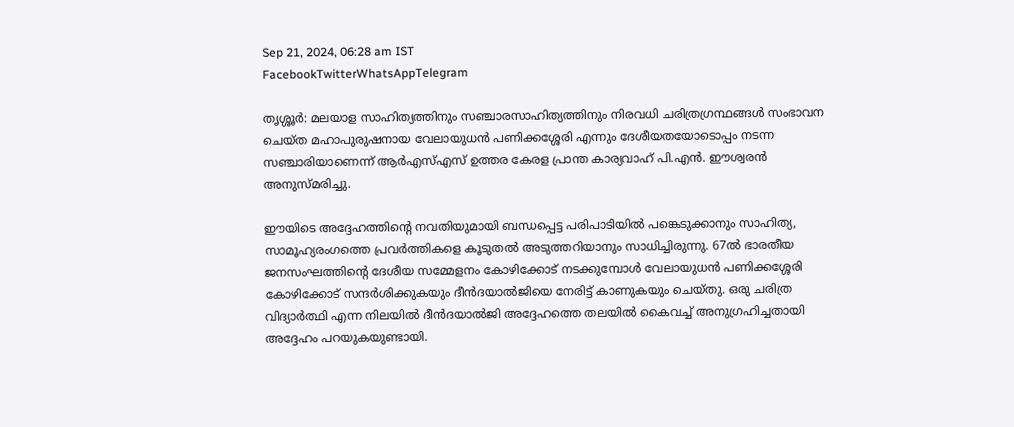Sep 21, 2024, 06:28 am IST
FacebookTwitterWhatsAppTelegram

തൃശ്ശൂര്‍: മലയാള സാഹിത്യത്തിനും സഞ്ചാരസാഹിത്യത്തിനും നിരവധി ചരിത്രഗ്രന്ഥങ്ങള്‍ സംഭാവന ചെയ്ത മഹാപുരുഷനായ വേലായുധന്‍ പണിക്കശ്ശേരി എന്നും ദേശീയതയോടൊപ്പം നടന്ന സഞ്ചാരിയാണെന്ന് ആര്‍എസ്എസ് ഉത്തര കേരള പ്രാന്ത കാര്യവാഹ് പി.എന്‍. ഈശ്വരന്‍ അനുസ്മരിച്ചു.

ഈയിടെ അദ്ദേഹത്തിന്റെ നവതിയുമായി ബന്ധപ്പെട്ട പരിപാടിയില്‍ പങ്കെടുക്കാനും സാഹിത്യ, സാമൂഹ്യരംഗത്തെ പ്രവര്‍ത്തികളെ കൂടുതല്‍ അടുത്തറിയാനും സാധിച്ചിരുന്നു. 67ല്‍ ഭാരതീയ ജനസംഘത്തിന്റെ ദേശീയ സമ്മേളനം കോഴിക്കോട് നടക്കുമ്പോള്‍ വേലായുധന്‍ പണിക്കശ്ശേരി കോഴിക്കോട് സന്ദര്‍ശിക്കുകയും ദീന്‍ദയാല്‍ജിയെ നേരിട്ട് കാണുകയും ചെയ്തു. ഒരു ചരിത്ര വിദ്യാര്‍ത്ഥി എന്ന നിലയില്‍ ദീന്‍ദയാല്‍ജി അദ്ദേഹത്തെ തലയില്‍ കൈവച്ച് അനുഗ്രഹിച്ചതായി അദ്ദേഹം പറയുകയുണ്ടായി.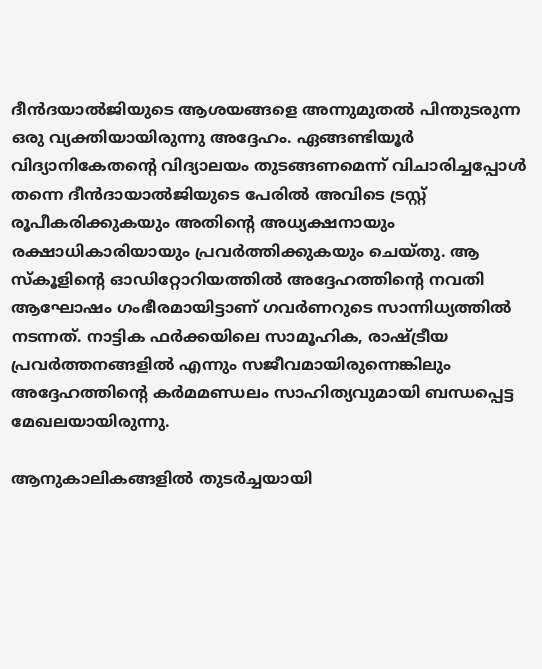ദീന്‍ദയാല്‍ജിയുടെ ആശയങ്ങളെ അന്നുമുതല്‍ പിന്തുടരുന്ന ഒരു വ്യക്തിയായിരുന്നു അദ്ദേഹം. ഏങ്ങണ്ടിയൂര്‍ വിദ്യാനികേതന്റെ വിദ്യാലയം തുടങ്ങണമെന്ന് വിചാരിച്ചപ്പോള്‍ തന്നെ ദീന്‍ദായാല്‍ജിയുടെ പേരില്‍ അവിടെ ട്രസ്റ്റ് രൂപീകരിക്കുകയും അതിന്റെ അധ്യക്ഷനായും രക്ഷാധികാരിയായും പ്രവര്‍ത്തിക്കുകയും ചെയ്തു. ആ സ്‌കൂളിന്റെ ഓഡിറ്റോറിയത്തില്‍ അദ്ദേഹത്തിന്റെ നവതി ആഘോഷം ഗംഭീരമായിട്ടാണ് ഗവര്‍ണറുടെ സാന്നിധ്യത്തില്‍ നടന്നത്. നാട്ടിക ഫര്‍ക്കയിലെ സാമൂഹിക, രാഷ്‌ട്രീയ പ്രവര്‍ത്തനങ്ങളില്‍ എന്നും സജീവമായിരുന്നെങ്കിലും അദ്ദേഹത്തിന്റെ കര്‍മമണ്ഡലം സാഹിത്യവുമായി ബന്ധപ്പെട്ട മേഖലയായിരുന്നു.

ആനുകാലികങ്ങളില്‍ തുടര്‍ച്ചയായി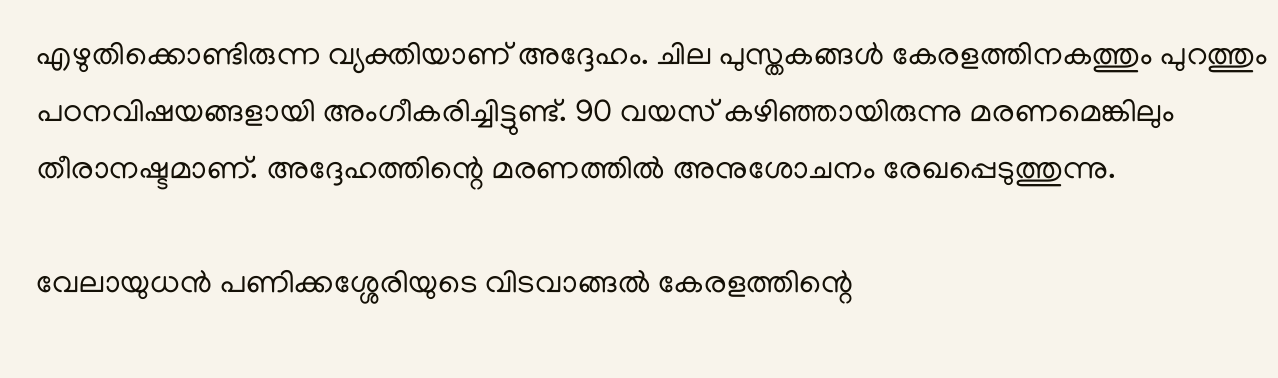എഴുതിക്കൊണ്ടിരുന്ന വ്യക്തിയാണ് അദ്ദേഹം. ചില പുസ്തകങ്ങള്‍ കേരളത്തിനകത്തും പുറത്തും പഠനവിഷയങ്ങളായി അംഗീകരിച്ചിട്ടുണ്ട്. 90 വയസ് കഴിഞ്ഞായിരുന്നു മരണമെങ്കിലും തീരാനഷ്ടമാണ്. അദ്ദേഹത്തിന്റെ മരണത്തില്‍ അനുശോചനം രേഖപ്പെടുത്തുന്നു.

വേലായുധന്‍ പണിക്കശ്ശേരിയുടെ വിടവാങ്ങല്‍ കേരളത്തിന്റെ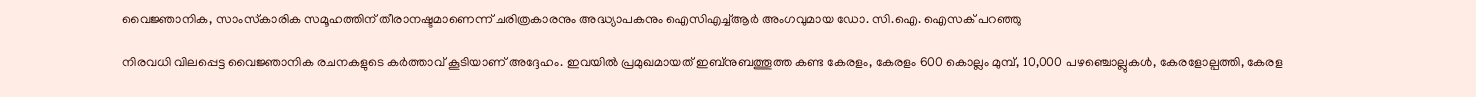വൈജ്ഞാനിക, സാംസ്‌കാരിക സമൂഹത്തിന് തീരാനഷ്ടമാണെന്ന് ചരിത്രകാരനും അദ്ധ്യാപകനും ഐസിഎച്ച്ആര്‍ അംഗവുമായ ഡോ. സി.ഐ. ഐസക് പറഞ്ഞു

നിരവധി വിലപ്പെട്ട വൈജ്ഞാനിക രചനകളുടെ കര്‍ത്താവ് കൂടിയാണ് അദ്ദേഹം. ഇവയില്‍ പ്രമുഖമായത് ഇബ്‌നുബത്തൂത്ത കണ്ട കേരളം, കേരളം 600 കൊല്ലം മുമ്പ്, 10,000 പഴഞ്ചൊല്ലുകള്‍, കേരളോല്പത്തി, കേരള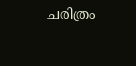ചരിത്രം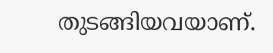തുടങ്ങിയവയാണ്.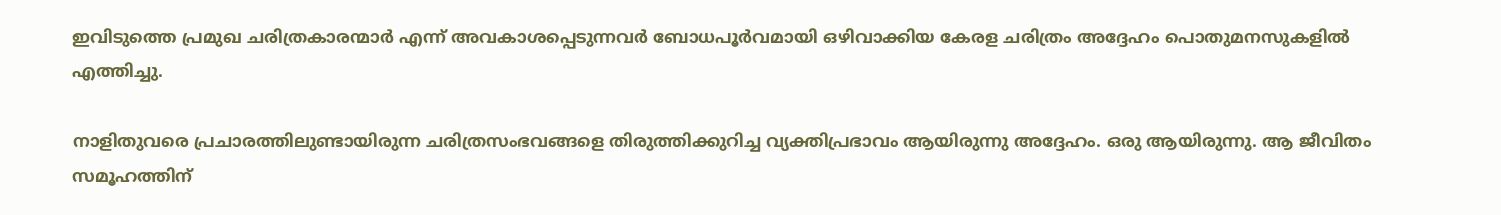ഇവിടുത്തെ പ്രമുഖ ചരിത്രകാരന്മാര്‍ എന്ന് അവകാശപ്പെടുന്നവര്‍ ബോധപൂര്‍വമായി ഒഴിവാക്കിയ കേരള ചരിത്രം അദ്ദേഹം പൊതുമനസുകളില്‍ എത്തിച്ചു.

നാളിതുവരെ പ്രചാരത്തിലുണ്ടായിരുന്ന ചരിത്രസംഭവങ്ങളെ തിരുത്തിക്കുറിച്ച വ്യക്തിപ്രഭാവം ആയിരുന്നു അദ്ദേഹം. ഒരു ആയിരുന്നു. ആ ജീവിതം സമൂഹത്തിന്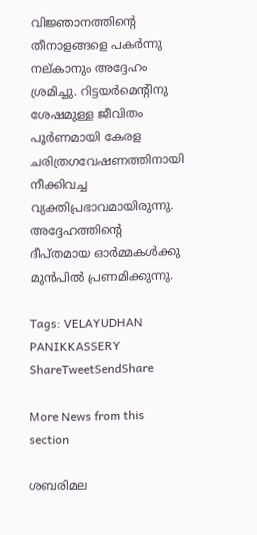വിജ്ഞാനത്തിന്റെ തീനാളങ്ങളെ പകര്‍ന്നു നല്കാനും അദ്ദേഹം ശ്രമിച്ചു. റിട്ടയര്‍മെന്റിനു ശേഷമുള്ള ജീവിതം പൂര്‍ണമായി കേരള ചരിത്രഗവേഷണത്തിനായി നീക്കിവച്ച വ്യക്തിപ്രഭാവമായിരുന്നു. അദ്ദേഹത്തിന്റെ ദീപ്തമായ ഓര്‍മ്മകള്‍ക്കു മുന്‍പില്‍ പ്രണമിക്കുന്നു.

Tags: VELAYUDHAN PANIKKASSERY
ShareTweetSendShare

More News from this section

ശബരിമല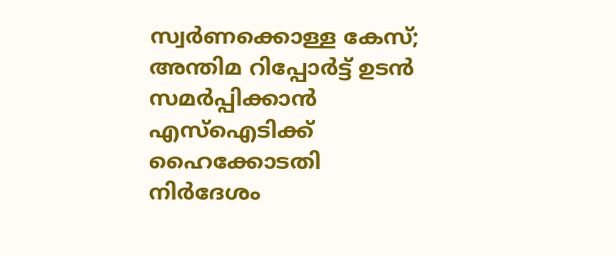സ്വർണക്കൊള്ള കേസ്; അന്തിമ റിപ്പോർട്ട് ഉടൻ സമർപ്പിക്കാൻ എസ്ഐടിക്ക് ഹൈക്കോടതി നിർദേശം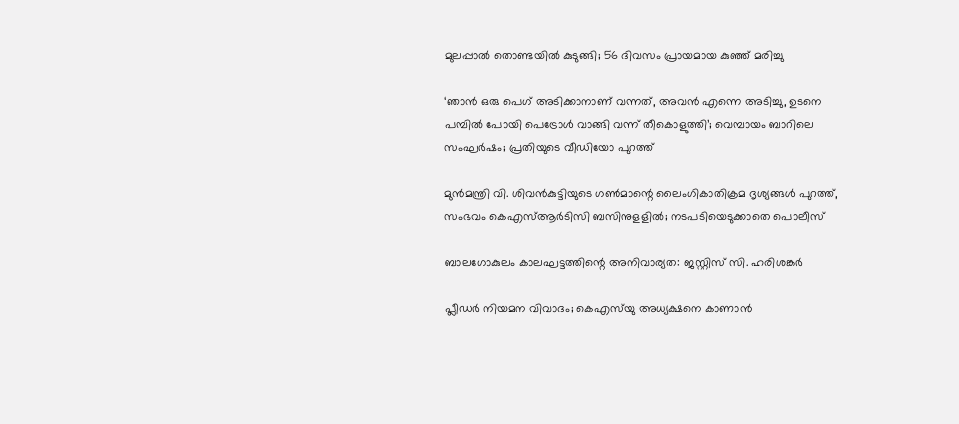മുലപ്പാൽ തൊണ്ടയിൽ കുടുങ്ങി; 56 ദിവസം പ്രായമായ കുഞ്ഞ് മരിച്ചു

‘ഞാൻ ഒരു പെഗ് അടിക്കാനാണ് വന്നത്, അവൻ എന്നെ അടിച്ചു, ഉടനെ പമ്പിൽ പോയി പെട്രോൾ വാങ്ങി വന്ന് തീകൊളുത്തി’; വെമ്പായം ബാറിലെ സംഘർഷം; പ്രതിയുടെ വീഡിയോ പുറത്ത്

മുൻമന്ത്രി വി. ശിവൻകുട്ടിയുടെ ഗൺമാന്റെ ലൈംഗികാതിക്രമ ദൃശ്യങ്ങൾ പുറത്ത്, സംഭവം കെഎസ്ആർടിസി ബസിനുളളിൽ; നടപടിയെടുക്കാതെ പൊലീസ്

ബാലഗോകുലം കാലഘട്ടത്തിന്റെ അനിവാര്യത: ജസ്റ്റിസ് സി. ഹരിശങ്കര്‍

പ്ലീഡർ നിയമന വിവാദം; കെഎസ്‌യു അധ്യക്ഷനെ കാണാൻ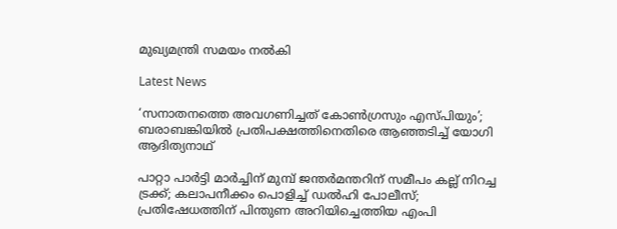മുഖ്യമന്ത്രി സമയം നൽകി

Latest News

‘സനാതനത്തെ അവഗണിച്ചത് കോണ്‍ഗ്രസും എസ്പിയും’; ബരാബങ്കിയില്‍ പ്രതിപക്ഷത്തിനെതിരെ ആഞ്ഞടിച്ച് യോഗി ആദിത്യനാഥ്

പാറ്റാ പാര്‍ട്ടി മാര്‍ച്ചിന് മുമ്പ് ജന്തര്‍മന്തറിന് സമീപം കല്ല് നിറച്ച ട്രക്ക്; കലാപനീക്കം പൊളിച്ച് ഡല്‍ഹി പോലീസ്; പ്രതിഷേധത്തിന് പിന്തുണ അറിയിച്ചെത്തിയ എംപി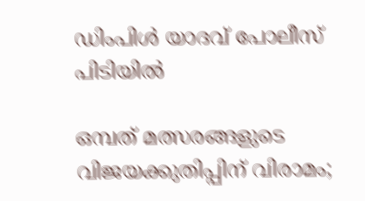ഡിംപിള്‍ യാദവ് പോലീസ് പിടിയില്‍

ഒമ്പത് മത്സരങ്ങളുടെ വിജയക്കുതിപ്പിന് വിരാമം;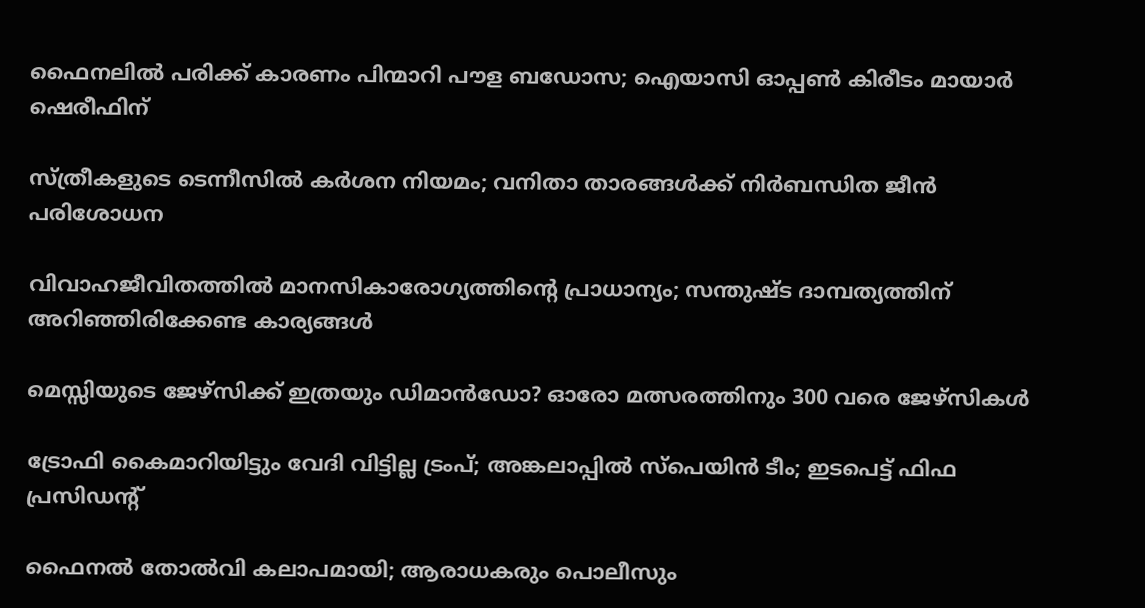ഫൈനലില്‍ പരിക്ക് കാരണം പിന്മാറി പൗള ബഡോസ; ഐയാസി ഓപ്പണ്‍ കിരീടം മായാര്‍ ഷെരീഫിന്

സ്ത്രീകളുടെ ടെന്നീസില്‍ കര്‍ശന നിയമം; വനിതാ താരങ്ങള്‍ക്ക് നിര്‍ബന്ധിത ജീന്‍ പരിശോധന

വിവാഹജീവിതത്തിൽ മാനസികാരോഗ്യത്തിന്റെ പ്രാധാന്യം; സന്തുഷ്ട ദാമ്പത്യത്തിന് അറിഞ്ഞിരിക്കേണ്ട കാര്യങ്ങൾ

മെസ്സിയുടെ ജേഴ്‌സിക്ക് ഇത്രയും ഡിമാന്‍ഡോ? ഓരോ മത്സരത്തിനും 300 വരെ ജേഴ്‌സികള്‍

ട്രോഫി കൈമാറിയിട്ടും വേദി വിട്ടില്ല ട്രംപ്; അങ്കലാപ്പില്‍ സ്പെയിന്‍ ടീം; ഇടപെട്ട് ഫിഫ പ്രസിഡന്റ്

ഫൈനല്‍ തോല്‍വി കലാപമായി; ആരാധകരും പൊലീസും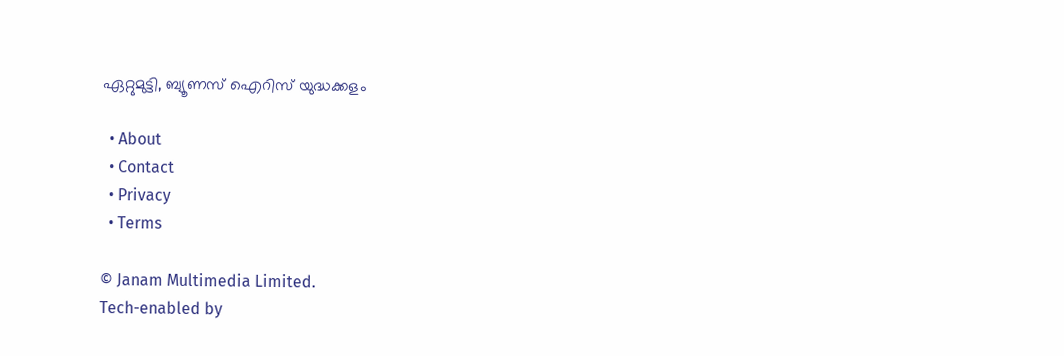ഏറ്റുമുട്ടി, ബ്യൂണസ് ഐറിസ് യുദ്ധക്കളം

  • About
  • Contact
  • Privacy
  • Terms

© Janam Multimedia Limited.
Tech-enabled by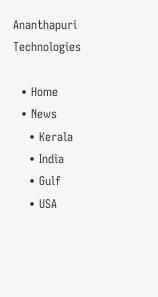Ananthapuri Technologies

  • Home
  • News
    • Kerala
    • India
    • Gulf
    • USA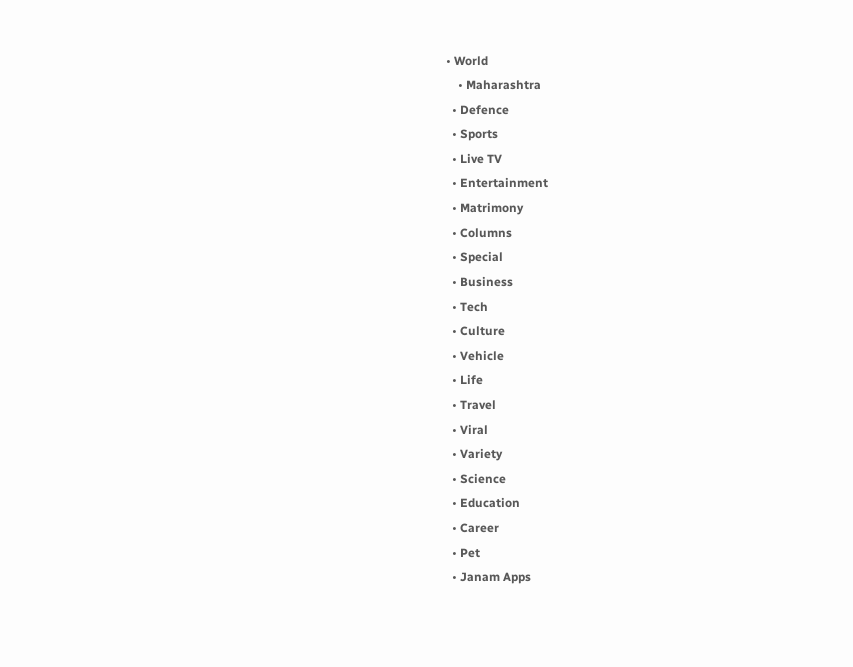• World
    • Maharashtra
  • Defence
  • Sports
  • Live TV
  • Entertainment
  • Matrimony
  • Columns
  • Special
  • Business
  • Tech
  • Culture
  • Vehicle
  • Life
  • Travel
  • Viral
  • Variety
  • Science
  • Education
  • Career
  • Pet
  • Janam Apps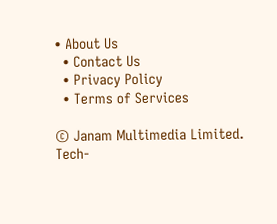• About Us
  • Contact Us
  • Privacy Policy
  • Terms of Services

© Janam Multimedia Limited.
Tech-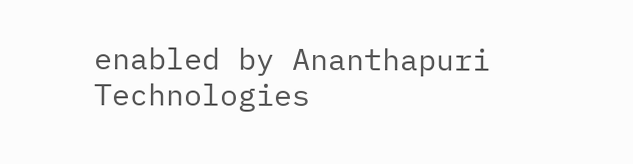enabled by Ananthapuri Technologies